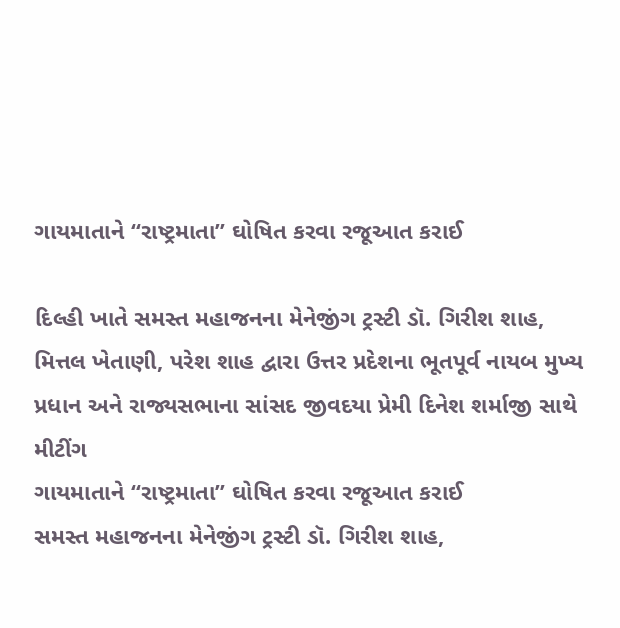ગાયમાતાને “રાષ્ટ્રમાતા” ઘોષિત કરવા રજૂઆત કરાઈ

દિલ્હી ખાતે સમસ્ત મહાજનના મેનેજીંગ ટ્રસ્ટી ડૉ. ગિરીશ શાહ, મિત્તલ ખેતાણી, પરેશ શાહ દ્વારા ઉત્તર પ્રદેશના ભૂતપૂર્વ નાયબ મુખ્ય પ્રધાન અને રાજ્યસભાના સાંસદ જીવદયા પ્રેમી દિનેશ શર્માજી સાથે મીટીંગ
ગાયમાતાને “રાષ્ટ્રમાતા” ઘોષિત કરવા રજૂઆત કરાઈ
સમસ્ત મહાજનના મેનેજીંગ ટ્રસ્ટી ડૉ. ગિરીશ શાહ,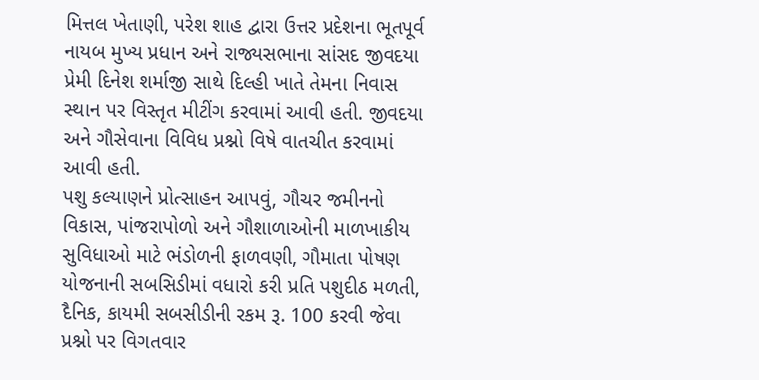મિત્તલ ખેતાણી, પરેશ શાહ દ્વારા ઉત્તર પ્રદેશના ભૂતપૂર્વ નાયબ મુખ્ય પ્રધાન અને રાજ્યસભાના સાંસદ જીવદયા પ્રેમી દિનેશ શર્માજી સાથે દિલ્હી ખાતે તેમના નિવાસ સ્થાન પર વિસ્તૃત મીટીંગ કરવામાં આવી હતી. જીવદયા અને ગૌસેવાના વિવિધ પ્રશ્નો વિષે વાતચીત કરવામાં આવી હતી.
પશુ કલ્યાણને પ્રોત્સાહન આપવું, ગૌચર જમીનનો વિકાસ, પાંજરાપોળો અને ગૌશાળાઓની માળખાકીય સુવિધાઓ માટે ભંડોળની ફાળવણી, ગૌમાતા પોષણ યોજનાની સબસિડીમાં વધારો કરી પ્રતિ પશુદીઠ મળતી, દૈનિક, કાયમી સબસીડીની રકમ રૂ. 100 કરવી જેવા પ્રશ્નો પર વિગતવાર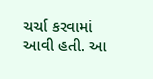ચર્ચા કરવામાં આવી હતી. આ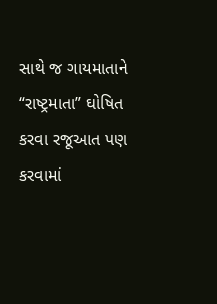સાથે જ ગાયમાતાને “રાષ્ટ્રમાતા” ઘોષિત કરવા રજૂઆત પણ કરવામાં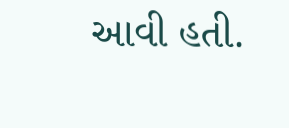આવી હતી.